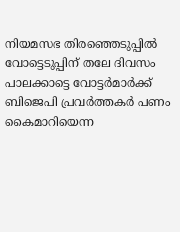നിയമസഭ തിരഞ്ഞെടുപ്പില്‍ വോട്ടെടുപ്പിന് തലേ ദിവസം പാലക്കാട്ടെ വോട്ടര്‍മാര്‍ക്ക് ബിജെപി പ്രവര്‍ത്തകര്‍ പണം കൈമാറിയെന്ന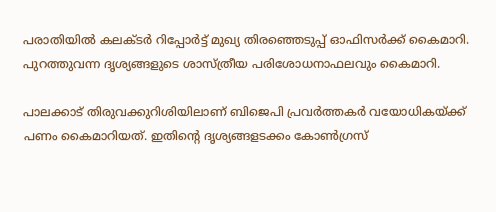പരാതിയില്‍ കലക്ടര്‍ റിപ്പോര്‍ട്ട് മുഖ്യ തിരഞ്ഞെടുപ്പ് ഓഫിസര്‍ക്ക് കൈമാറി. പുറത്തുവന്ന ദൃശ്യങ്ങളുടെ ശാസ്ത്രീയ പരിശോധനാഫലവും കൈമാറി.

പാലക്കാട് തിരുവക്കുറിശിയിലാണ് ബിജെപി പ്രവര്‍ത്തകര്‍ വയോധികയ്ക്ക് പണം കൈമാറിയത്. ഇതിന്‍റെ ദൃശ്യങ്ങളടക്കം കോണ്‍ഗ്രസ്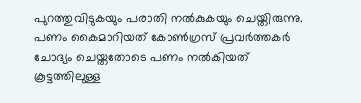പുറത്തുവിടുകയും പരാതി നല്‍കുകയും ചെയ്തിരുന്നു. പണം കൈമാറിയത് കോണ്‍ഗ്രസ് പ്രവര്‍ത്തകര്‍ ചോദ്യം ചെയ്തതോടെ പണം നല്‍കിയത് കൂട്ടത്തിലുള്ള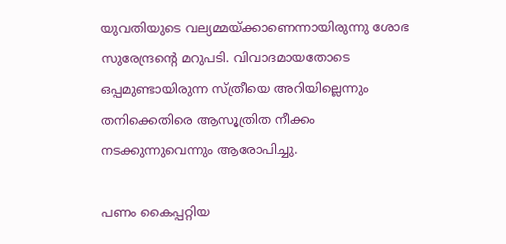യുവതിയുടെ വല്യമ്മയ്ക്കാണെന്നായിരുന്നു ശോഭ സുരേന്ദ്രന്‍റെ മറുപടി. വിവാദമായതോടെ ഒപ്പമുണ്ടായിരുന്ന സ്ത്രീയെ അറിയില്ലെന്നും തനിക്കെതിരെ ആസൂത്രിത നീക്കം നടക്കുന്നുവെന്നും ആരോപിച്ചു.

പണം കൈപ്പറ്റിയ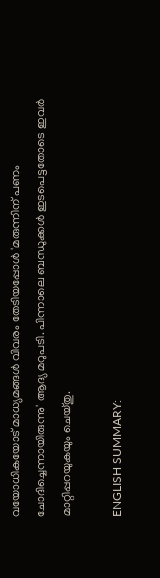വയോധികയോട് മാധ്യമങ്ങള്‍ വിവരം തേടിയപ്പോള്‍ 'മരുന്നിന് പണം ചോദിച്ചെന്നായിരുന്നു' ആദ്യ മറുപടി. പിന്നാലെ ബന്ധുക്കള്‍ ഇടപെട്ടതോടെ ഇവര്‍ മാറ്റിപ്പറയുകയും ചെയ്തു.

ENGLISH SUMMARY: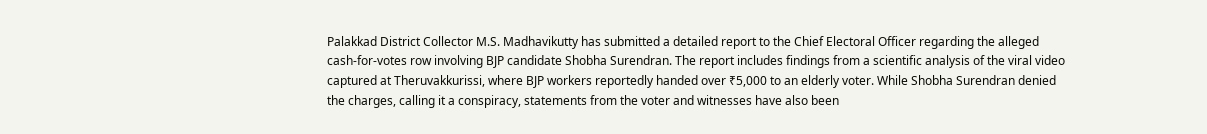Palakkad District Collector M.S. Madhavikutty has submitted a detailed report to the Chief Electoral Officer regarding the alleged cash-for-votes row involving BJP candidate Shobha Surendran. The report includes findings from a scientific analysis of the viral video captured at Theruvakkurissi, where BJP workers reportedly handed over ₹5,000 to an elderly voter. While Shobha Surendran denied the charges, calling it a conspiracy, statements from the voter and witnesses have also been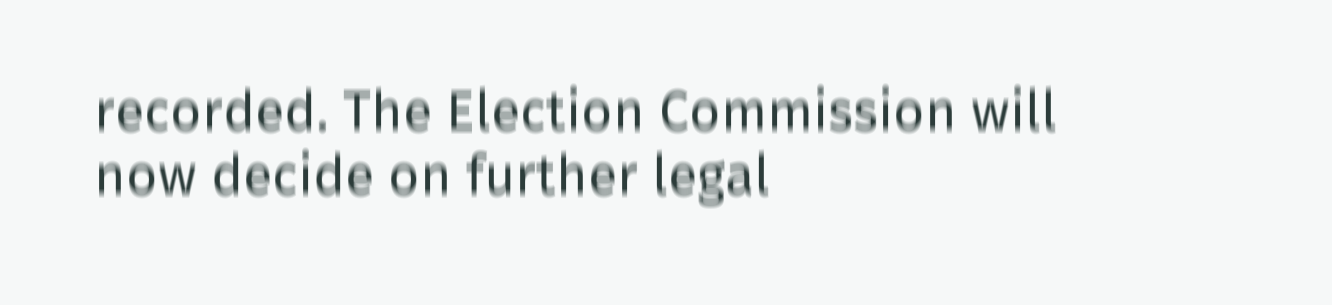recorded. The Election Commission will now decide on further legal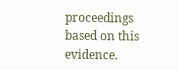proceedings based on this evidence.